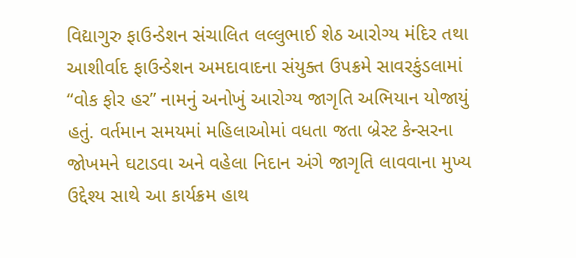વિદ્યાગુરુ ફાઉન્ડેશન સંચાલિત લલ્લુભાઈ શેઠ આરોગ્ય મંદિર તથા આશીર્વાદ ફાઉન્ડેશન અમદાવાદના સંયુક્ત ઉપક્રમે સાવરકુંડલામાં “વોક ફોર હર” નામનું અનોખું આરોગ્ય જાગૃતિ અભિયાન યોજાયું હતું. વર્તમાન સમયમાં મહિલાઓમાં વધતા જતા બ્રેસ્ટ કેન્સરના જોખમને ઘટાડવા અને વહેલા નિદાન અંગે જાગૃતિ લાવવાના મુખ્ય ઉદ્દેશ્ય સાથે આ કાર્યક્રમ હાથ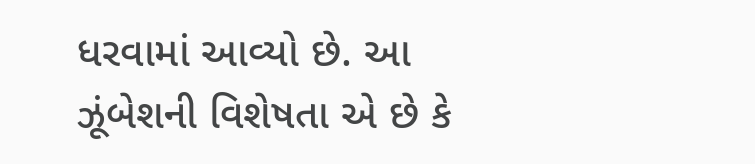ધરવામાં આવ્યો છે. આ ઝૂંબેશની વિશેષતા એ છે કે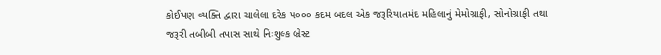કોઈપણ વ્યક્તિ દ્વારા ચાલેલા દરેક ૫૦૦૦ કદમ બદલ એક જરૂરિયાતમંદ મહિલાનું મેમોગ્રાફી, સોનોગ્રાફી તથા જરૂરી તબીબી તપાસ સાથે નિઃશુલ્ક બ્રેસ્ટ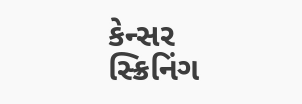કેન્સર સ્ક્રિનિંગ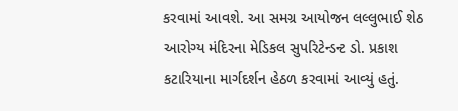કરવામાં આવશે. આ સમગ્ર આયોજન લલ્લુભાઈ શેઠ આરોગ્ય મંદિરના મેડિકલ સુપરિટેન્ડન્ટ ડો. પ્રકાશ કટારિયાના માર્ગદર્શન હેઠળ કરવામાં આવ્યું હતું.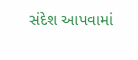સંદેશ આપવામાં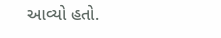આવ્યો હતો.